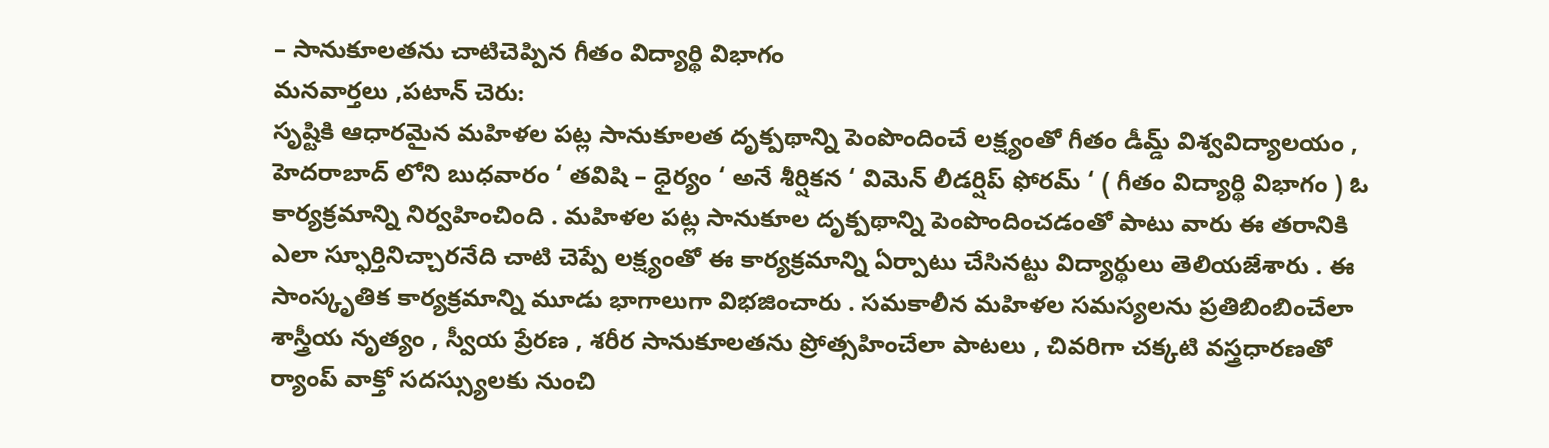– సానుకూలతను చాటిచెప్పిన గీతం విద్యార్థి విభాగం
మనవార్తలు ,పటాన్ చెరు:
సృష్టికి ఆధారమైన మహిళల పట్ల సానుకూలత దృక్పథాన్ని పెంపొందించే లక్ష్యంతో గీతం డీమ్డ్ విశ్వవిద్యాలయం , హెదరాబాద్ లోని బుధవారం ‘ తవిషి – ధైర్యం ‘ అనే శీర్షికన ‘ విమెన్ లీడర్షిప్ ఫోరమ్ ‘ ( గీతం విద్యార్థి విభాగం ) ఓ కార్యక్రమాన్ని నిర్వహించింది . మహిళల పట్ల సానుకూల దృక్పథాన్ని పెంపొందించడంతో పాటు వారు ఈ తరానికి ఎలా స్ఫూర్తినిచ్చారనేది చాటి చెప్పే లక్ష్యంతో ఈ కార్యక్రమాన్ని ఏర్పాటు చేసినట్టు విద్యార్థులు తెలియజేశారు . ఈ సాంస్కృతిక కార్యక్రమాన్ని మూడు భాగాలుగా విభజించారు . సమకాలీన మహిళల సమస్యలను ప్రతిబింబించేలా శాస్త్రీయ నృత్యం , స్వీయ ప్రేరణ , శరీర సానుకూలతను ప్రోత్సహించేలా పాటలు , చివరిగా చక్కటి వస్త్రధారణతో ర్యాంప్ వాక్తో సదస్స్యులకు నుంచి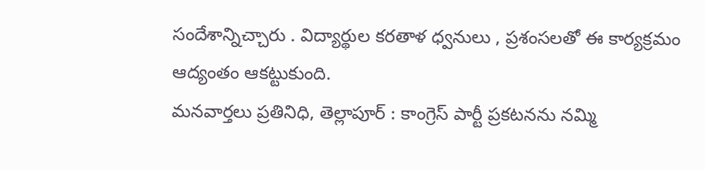సందేశాన్నిచ్చారు . విద్యార్థుల కరతాళ ధ్వనులు , ప్రశంసలతో ఈ కార్యక్రమం ఆద్యంతం ఆకట్టుకుంది.
మనవార్తలు ప్రతినిధి, తెల్లాపూర్ : కాంగ్రెస్ పార్టీ ప్రకటనను నమ్మి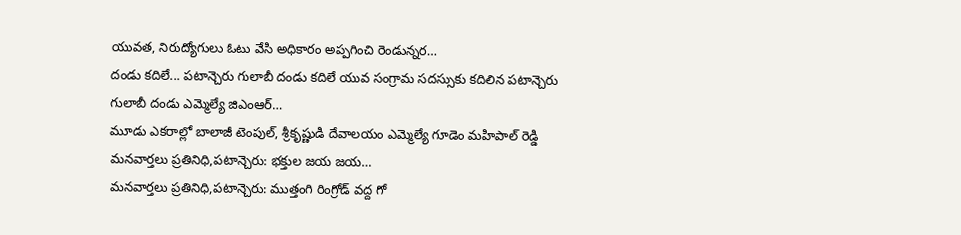యువత, నిరుద్యోగులు ఓటు వేసి అధికారం అప్పగించి రెండున్నర…
దండు కదిలే... పటాన్చెరు గులాబీ దండు కదిలే యువ సంగ్రామ సదస్సుకు కదిలిన పటాన్చెరు గులాబీ దండు ఎమ్మెల్యే జిఎంఆర్…
మూడు ఎకరాల్లో బాలాజీ టెంపుల్, శ్రీకృష్ణుడి దేవాలయం ఎమ్మెల్యే గూడెం మహిపాల్ రెడ్డి మనవార్తలు ప్రతినిధి,పటాన్చెరు: భక్తుల జయ జయ…
మనవార్తలు ప్రతినిధి,పటాన్చెరు: ముత్తంగి రింగ్రోడ్ వద్ద గో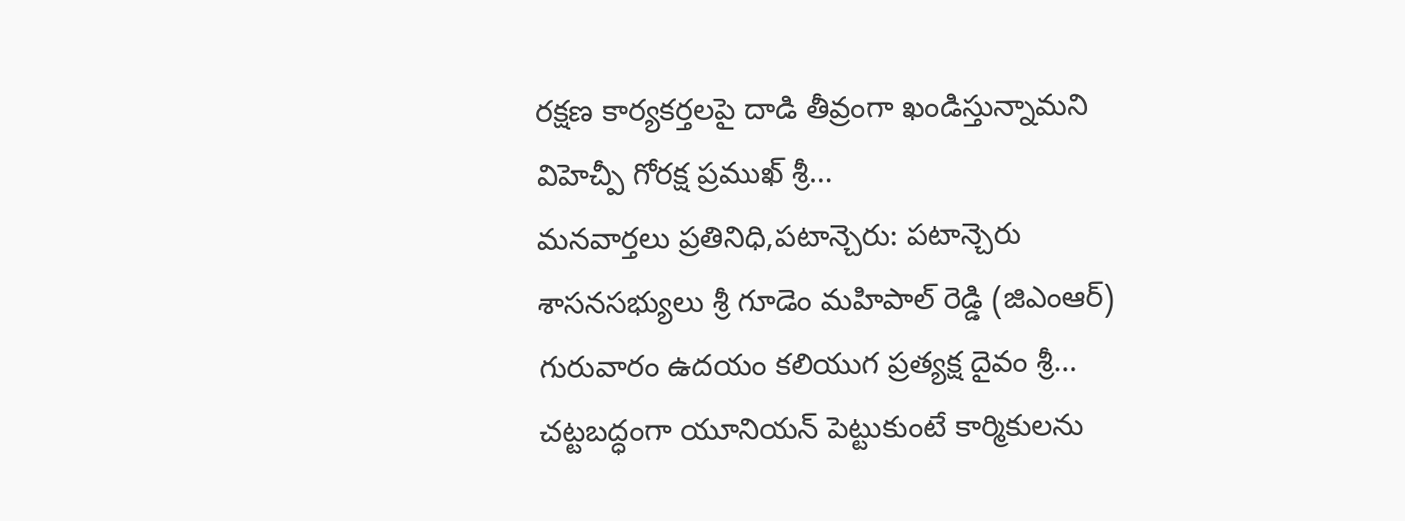రక్షణ కార్యకర్తలపై దాడి తీవ్రంగా ఖండిస్తున్నామని విహెచ్పీ గోరక్ష ప్రముఖ్ శ్రీ…
మనవార్తలు ప్రతినిధి,పటాన్చెరు: పటాన్చెరు శాసనసభ్యులు శ్రీ గూడెం మహిపాల్ రెడ్డి (జిఎంఆర్) గురువారం ఉదయం కలియుగ ప్రత్యక్ష దైవం శ్రీ…
చట్టబద్ధంగా యూనియన్ పెట్టుకుంటే కార్మికులను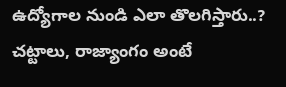ఉద్యోగాల నుండి ఎలా తొలగిస్తారు..? చట్టాలు, రాజ్యాంగం అంటే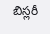బిస్లరీ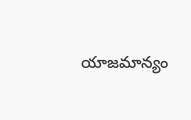యాజమాన్యం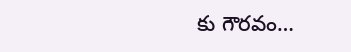కు గౌరవం…